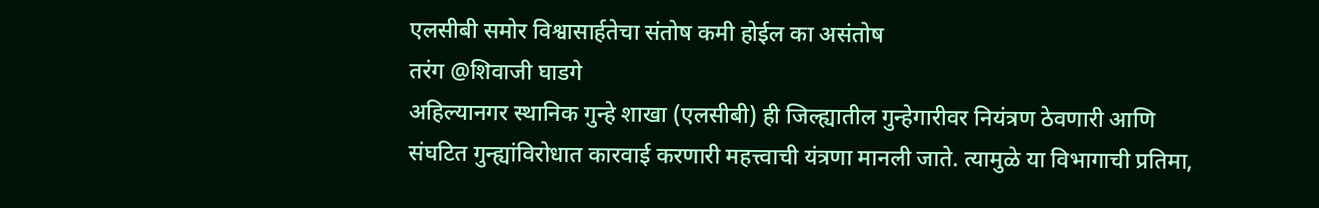एलसीबी समोर विश्वासार्हतेचा संतोष कमी होईल का असंतोष
तरंग @शिवाजी घाडगे
अहिल्यानगर स्थानिक गुन्हे शाखा (एलसीबी) ही जिल्ह्यातील गुन्हेगारीवर नियंत्रण ठेवणारी आणि संघटित गुन्ह्यांविरोधात कारवाई करणारी महत्त्वाची यंत्रणा मानली जाते. त्यामुळे या विभागाची प्रतिमा,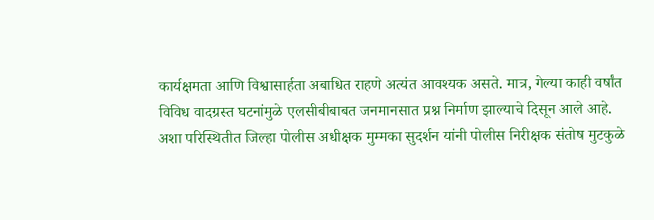कार्यक्षमता आणि विश्वासार्हता अबाधित राहणे अत्यंत आवश्यक असते. मात्र, गेल्या काही वर्षांत विविध वादग्रस्त घटनांमुळे एलसीबीबाबत जनमानसात प्रश्न निर्माण झाल्याचे दिसून आले आहे.
अशा परिस्थितीत जिल्हा पोलीस अधीक्षक मुम्मका सुदर्शन यांनी पोलीस निरीक्षक संतोष मुटकुळे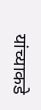यांच्याकडे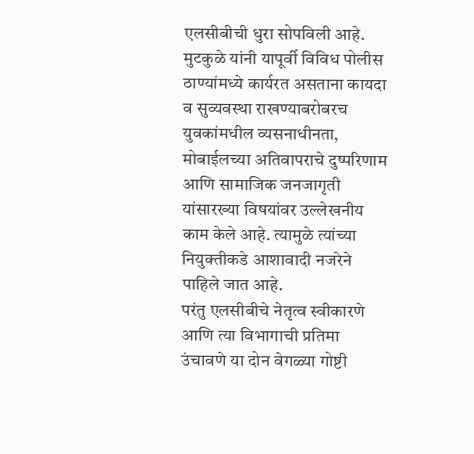एलसीबीची धुरा सोपविली आहे. मुटकुळे यांनी यापूर्वी विविध पोलीस ठाण्यांमध्ये कार्यरत असताना कायदा व सुव्यवस्था राखण्याबरोबरच युवकांमधील व्यसनाधीनता, मोबाईलच्या अतिवापराचे दुष्परिणाम आणि सामाजिक जनजागृती यांसारख्या विषयांवर उल्लेखनीय काम केले आहे. त्यामुळे त्यांच्या नियुक्तीकडे आशावादी नजरेने पाहिले जात आहे.
परंतु एलसीबीचे नेतृत्व स्वीकारणे आणि त्या विभागाची प्रतिमा उंचावणे या दोन वेगळ्या गोष्टी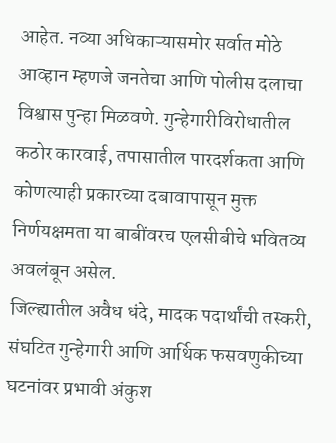आहेत. नव्या अधिकाऱ्यासमोर सर्वात मोठे आव्हान म्हणजे जनतेचा आणि पोलीस दलाचा विश्वास पुन्हा मिळवणे. गुन्हेगारीविरोधातील कठोर कारवाई, तपासातील पारदर्शकता आणि कोणत्याही प्रकारच्या दबावापासून मुक्त निर्णयक्षमता या बाबींवरच एलसीबीचे भवितव्य अवलंबून असेल.
जिल्ह्यातील अवैध धंदे, मादक पदार्थांची तस्करी, संघटित गुन्हेगारी आणि आर्थिक फसवणुकीच्या घटनांवर प्रभावी अंकुश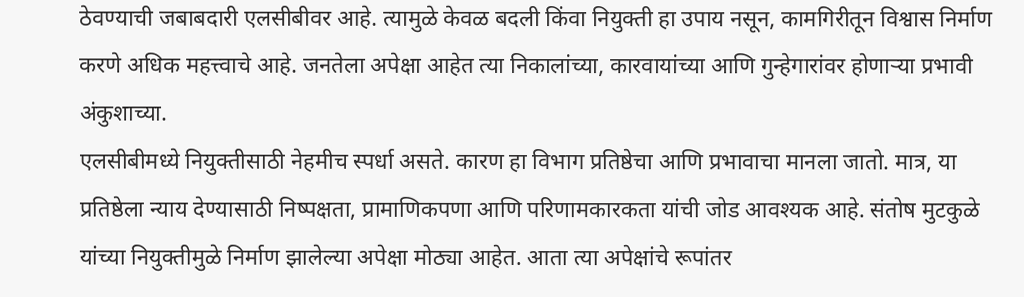ठेवण्याची जबाबदारी एलसीबीवर आहे. त्यामुळे केवळ बदली किंवा नियुक्ती हा उपाय नसून, कामगिरीतून विश्वास निर्माण करणे अधिक महत्त्वाचे आहे. जनतेला अपेक्षा आहेत त्या निकालांच्या, कारवायांच्या आणि गुन्हेगारांवर होणाऱ्या प्रभावी अंकुशाच्या.
एलसीबीमध्ये नियुक्तीसाठी नेहमीच स्पर्धा असते. कारण हा विभाग प्रतिष्ठेचा आणि प्रभावाचा मानला जातो. मात्र, या प्रतिष्ठेला न्याय देण्यासाठी निष्पक्षता, प्रामाणिकपणा आणि परिणामकारकता यांची जोड आवश्यक आहे. संतोष मुटकुळे यांच्या नियुक्तीमुळे निर्माण झालेल्या अपेक्षा मोठ्या आहेत. आता त्या अपेक्षांचे रूपांतर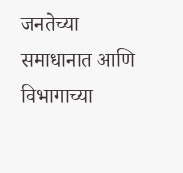जनतेच्या समाधानात आणि विभागाच्या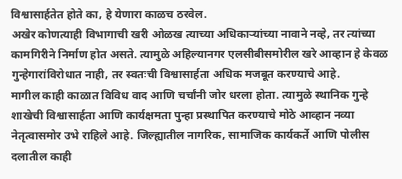विश्वासार्हतेत होते का, हे येणारा काळच ठरवेल.
अखेर कोणत्याही विभागाची खरी ओळख त्याच्या अधिकाऱ्यांच्या नावाने नव्हे, तर त्यांच्या कामगिरीने निर्माण होत असते. त्यामुळे अहिल्यानगर एलसीबीसमोरील खरे आव्हान हे केवळ गुन्हेगारांविरोधात नाही, तर स्वतःची विश्वासार्हता अधिक मजबूत करण्याचे आहे.
मागील काही काळात विविध वाद आणि चर्चांनी जोर धरला होता. त्यामुळे स्थानिक गुन्हे शाखेची विश्वासार्हता आणि कार्यक्षमता पुन्हा प्रस्थापित करण्याचे मोठे आव्हान नव्या नेतृत्वासमोर उभे राहिले आहे. जिल्ह्यातील नागरिक, सामाजिक कार्यकर्ते आणि पोलीस दलातील काही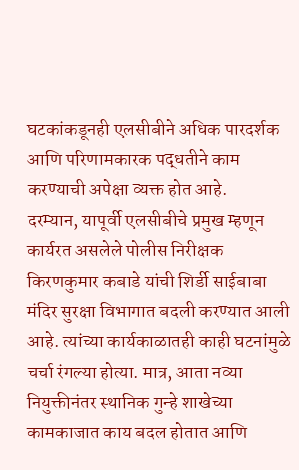घटकांकडूनही एलसीबीने अधिक पारदर्शक आणि परिणामकारक पद्धतीने काम करण्याची अपेक्षा व्यक्त होत आहे.
दरम्यान, यापूर्वी एलसीबीचे प्रमुख म्हणून कार्यरत असलेले पोलीस निरीक्षक किरणकुमार कबाडे यांची शिर्डी साईबाबा मंदिर सुरक्षा विभागात बदली करण्यात आली आहे. त्यांच्या कार्यकाळातही काही घटनांमुळे चर्चा रंगल्या होत्या. मात्र, आता नव्या नियुक्तीनंतर स्थानिक गुन्हे शाखेच्या कामकाजात काय बदल होतात आणि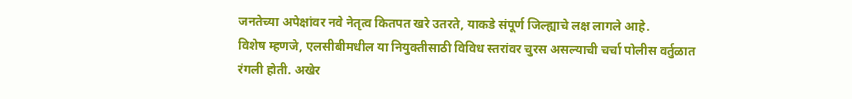जनतेच्या अपेक्षांवर नवे नेतृत्व कितपत खरे उतरते, याकडे संपूर्ण जिल्ह्याचे लक्ष लागले आहे.
विशेष म्हणजे, एलसीबीमधील या नियुक्तीसाठी विविध स्तरांवर चुरस असल्याची चर्चा पोलीस वर्तुळात रंगली होती. अखेर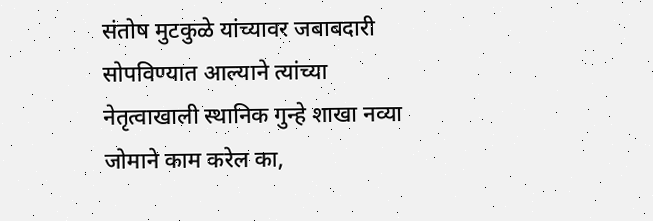संतोष मुटकुळे यांच्यावर जबाबदारी सोपविण्यात आल्याने त्यांच्या नेतृत्वाखाली स्थानिक गुन्हे शाखा नव्या जोमाने काम करेल का,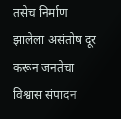तसेच निर्माण झालेला असंतोष दूर करून जनतेचा विश्वास संपादन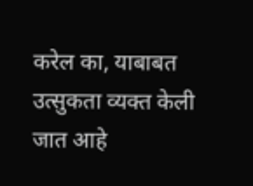करेल का, याबाबत उत्सुकता व्यक्त केली जात आहे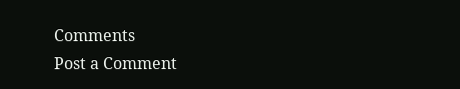Comments
Post a Comment